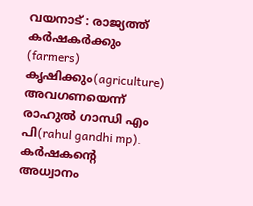വയനാട് : രാജ്യത്ത് കർഷകർക്കും (farmers) കൃഷിക്കും(agriculture) അവഗണയെന്ന് രാഹുൽ ഗാന്ധി എം പി(rahul gandhi mp). കർഷകന്റെ അധ്വാനം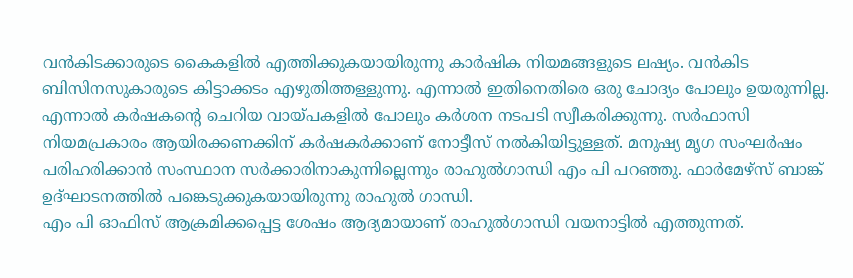വൻകിടക്കാരുടെ കൈകളിൽ എത്തിക്കുകയായിരുന്നു കാർഷിക നിയമങ്ങളുടെ ലഷ്യം. വൻകിട ബിസിനസുകാരുടെ കിട്ടാക്കടം എഴുതിത്തള്ളുന്നു. എന്നാൽ ഇതിനെതിരെ ഒരു ചോദ്യം പോലും ഉയരുന്നില്ല. എന്നാൽ കർഷകന്റെ ചെറിയ വായ്പകളിൽ പോലും കർശന നടപടി സ്വീകരിക്കുന്നു. സർഫാസി നിയമപ്രകാരം ആയിരക്കണക്കിന് കർഷകർക്കാണ് നോട്ടീസ് നൽകിയിട്ടുള്ളത്. മനുഷ്യ മൃഗ സംഘർഷം പരിഹരിക്കാൻ സംസ്ഥാന സർക്കാരിനാകുന്നില്ലെന്നും രാഹുൽഗാന്ധി എം പി പറഞ്ഞു. ഫാർമേഴ്സ് ബാങ്ക് ഉദ്ഘാടനത്തിൽ പങ്കെടുക്കുകയായിരുന്നു രാഹുൽ ഗാന്ധി.
എം പി ഓഫിസ് ആക്രമിക്കപ്പെട്ട ശേഷം ആദ്യമായാണ് രാഹുൽഗാന്ധി വയനാട്ടിൽ എത്തുന്നത്.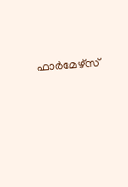ഫാർമേഴ്സ്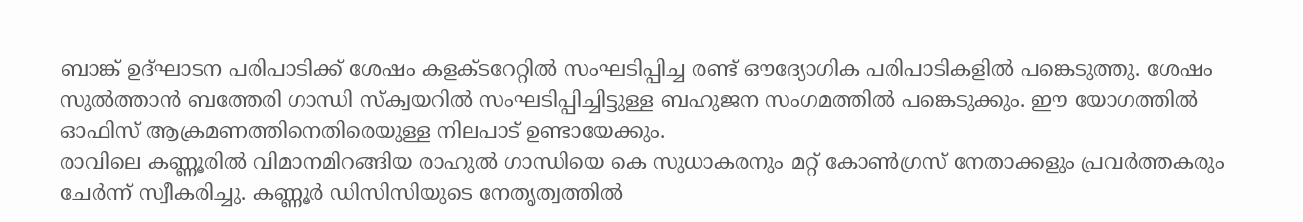ബാങ്ക് ഉദ്ഘാടന പരിപാടിക്ക് ശേഷം കളക്ടറേറ്റിൽ സംഘടിപ്പിച്ച രണ്ട് ഔദ്യോഗിക പരിപാടികളിൽ പങ്കെടുത്തു. ശേഷം സുൽത്താൻ ബത്തേരി ഗാന്ധി സ്ക്വയറിൽ സംഘടിപ്പിച്ചിട്ടുള്ള ബഹുജന സംഗമത്തിൽ പങ്കെടുക്കും. ഈ യോഗത്തിൽ ഓഫിസ് ആക്രമണത്തിനെതിരെയുള്ള നിലപാട് ഉണ്ടായേക്കും.
രാവിലെ കണ്ണൂരിൽ വിമാനമിറങ്ങിയ രാഹുൽ ഗാന്ധിയെ കെ സുധാകരനും മറ്റ് കോൺഗ്രസ് നേതാക്കളും പ്രവർത്തകരും ചേർന്ന് സ്വീകരിച്ചു. കണ്ണൂർ ഡിസിസിയുടെ നേതൃത്വത്തിൽ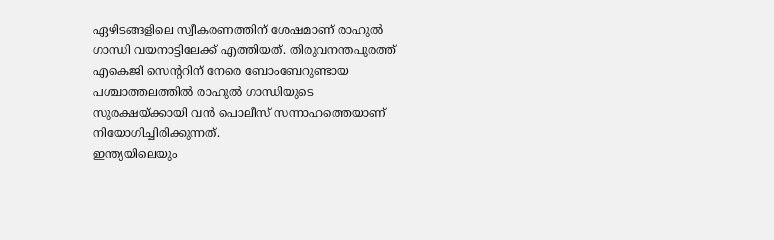ഏഴിടങ്ങളിലെ സ്വീകരണത്തിന് ശേഷമാണ് രാഹുൽ ഗാന്ധി വയനാട്ടിലേക്ക് എത്തിയത്. തിരുവനന്തപുരത്ത് എകെജി സെന്ററിന് നേരെ ബോംബേറുണ്ടായ പശ്ചാത്തലത്തിൽ രാഹുൽ ഗാന്ധിയുടെ സുരക്ഷയ്ക്കായി വൻ പൊലീസ് സന്നാഹത്തെയാണ് നിയോഗിച്ചിരിക്കുന്നത്.
ഇന്ത്യയിലെയും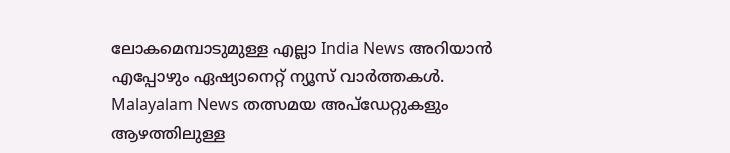ലോകമെമ്പാടുമുള്ള എല്ലാ India News അറിയാൻ എപ്പോഴും ഏഷ്യാനെറ്റ് ന്യൂസ് വാർത്തകൾ. Malayalam News തത്സമയ അപ്ഡേറ്റുകളും ആഴത്തിലുള്ള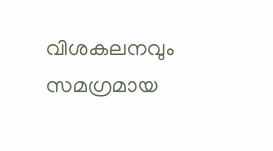വിശകലനവും സമഗ്രമായ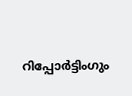റിപ്പോർട്ടിംഗും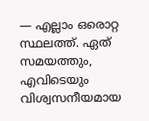— എല്ലാം ഒരൊറ്റ സ്ഥലത്ത്. ഏത് സമയത്തും, എവിടെയും വിശ്വസനീയമായ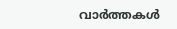വാർത്തകൾ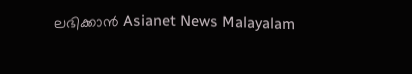ലഭിക്കാൻ Asianet News Malayalam